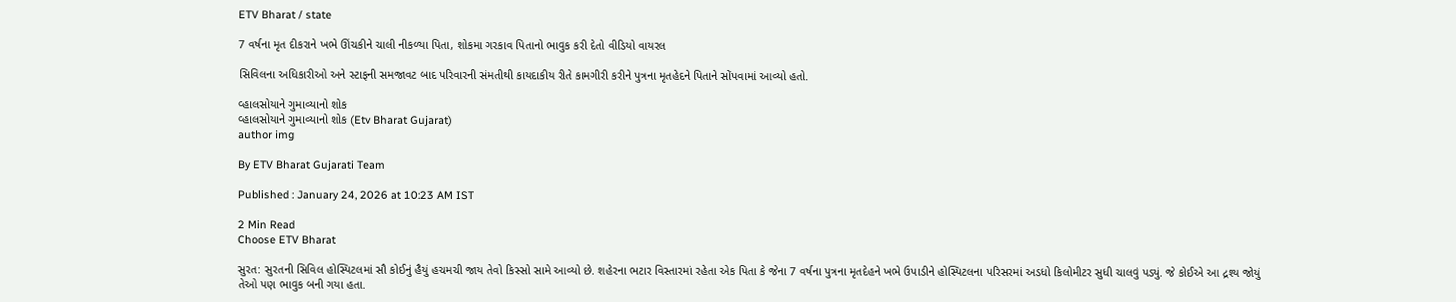ETV Bharat / state

7 વર્ષના મૃત દીકરાને ખભે ઊંચકીને ચાલી નીકળ્યા પિતા, શોકમા ગરકાવ પિતાનો ભાવુક કરી દેતો વીડિયો વાયરલ

સિવિલના અધિકારીઓ અને સ્ટાફની સમજાવટ બાદ પરિવારની સંમતીથી કાયદાકીય રીતે કામગીરી કરીને પુત્રના મૃતહેદને પિતાને સોંપવામાં આવ્યો હતો.

વ્હાલસોયાને ગુમાવ્યાનો શોક
વ્હાલસોયાને ગુમાવ્યાનો શોક (Etv Bharat Gujarat)
author img

By ETV Bharat Gujarati Team

Published : January 24, 2026 at 10:23 AM IST

2 Min Read
Choose ETV Bharat

સુરત: સુરતની સિવિલ હોસ્પિટલમાં સૌ કોઈનું હૈયું હચમચી જાય તેવો કિસ્સો સામે આવ્યો છે. શહેરના ભટાર વિસ્તારમાં રહેતા એક પિતા કે જેના 7 વર્ષના પુત્રના મૃતદેહને ખભે ઉપાડીને હોસ્પિટલના પરિસરમાં અડધો કિલોમીટર સુધી ચાલવું પડ્યું. જે કોઈએ આ દ્રશ્ય જોયું તેઓ પણ ભાવુક બની ગયા હતા.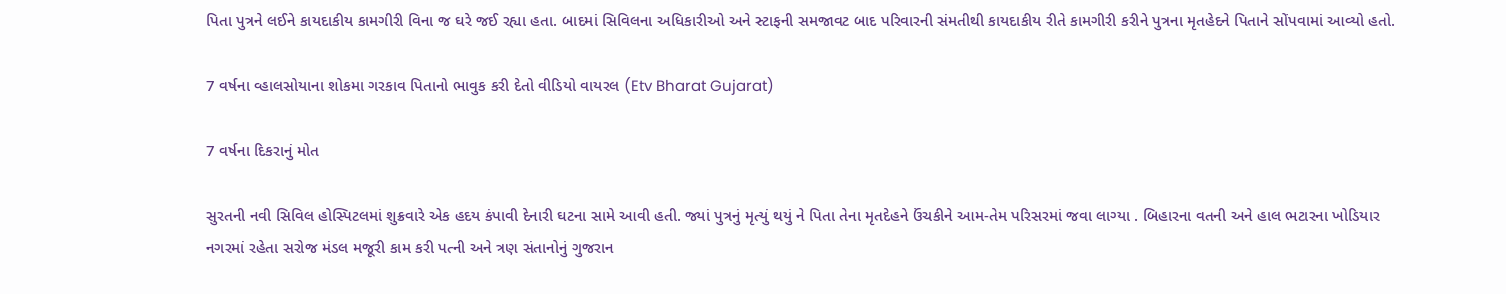પિતા પુત્રને લઈને કાયદાકીય કામગીરી વિના જ ઘરે જઈ રહ્યા હતા. બાદમાં સિવિલના અધિકારીઓ અને સ્ટાફની સમજાવટ બાદ પરિવારની સંમતીથી કાયદાકીય રીતે કામગીરી કરીને પુત્રના મૃતહેદને પિતાને સોંપવામાં આવ્યો હતો.

7 વર્ષના વ્હાલસોયાના શોકમા ગરકાવ પિતાનો ભાવુક કરી દેતો વીડિયો વાયરલ (Etv Bharat Gujarat)

7 વર્ષના દિકરાનું મોત

સુરતની નવી સિવિલ હોસ્પિટલમાં શુક્રવારે એક હદય કંપાવી દેનારી ઘટના સામે આવી હતી. જ્યાં પુત્રનું મૃત્યું થયું ને પિતા તેના મૃતદેહને ઉંચકીને આમ-તેમ પરિસરમાં જવા લાગ્યા . બિહારના વતની અને હાલ ભટારના ખોડિયાર નગરમાં રહેતા સરોજ મંડલ મજૂરી કામ કરી પત્ની અને ત્રણ સંતાનોનું ગુજરાન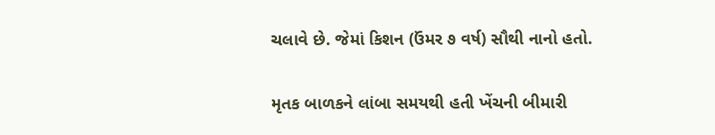ચલાવે છે. જેમાં કિશન (ઉંમર ૭ વર્ષ) સૌથી નાનો હતો.

મૃતક બાળકને લાંબા સમયથી હતી ખેંચની બીમારી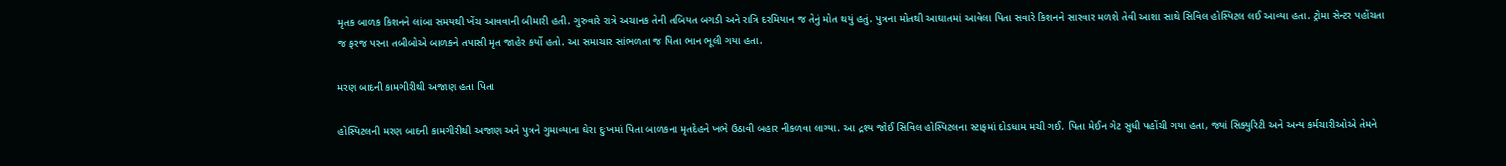મૃતક બાળક કિશનને લાંબા સમયથી ખેંચ આવવાની બીમારી હતી. ગુરુવારે રાત્રે અચાનક તેની તબિયત બગડી અને રાત્રિ દરમિયાન જ તેનું મોત થયું હતું. પુત્રના મોતથી આઘાતમાં આવેલા પિતા સવારે કિશનને સારવાર મળશે તેવી આશા સાથે સિવિલ હોસ્પિટલ લઈ આવ્યા હતા. ટ્રોમા સેન્ટર પહોંચતા જ ફરજ પરના તબીબોએ બાળકને તપાસી મૃત જાહેર કર્યો હતો. આ સમાચાર સાંભળતા જ પિતા ભાન ભૂલી ગયા હતા.

મરણ બાદની કામગીરીથી અજાણ હતા પિતા

હોસ્પિટલની મરણ બાદની કામગીરીથી અજાણ અને પુત્રને ગુમાવ્યાના ઘેરા દુઃખમાં પિતા બાળકના મૃતદેહને ખભે ઉઠાવી બહાર નીકળવા લાગ્યા. આ દ્રશ્ય જોઈ સિવિલ હોસ્પિટલના સ્ટાફમાં દોડધામ મચી ગઈ. પિતા મેઈન ગેટ સુધી પહોંચી ગયા હતા, જ્યાં સિક્યુરિટી અને અન્ય કર્મચારીઓએ તેમને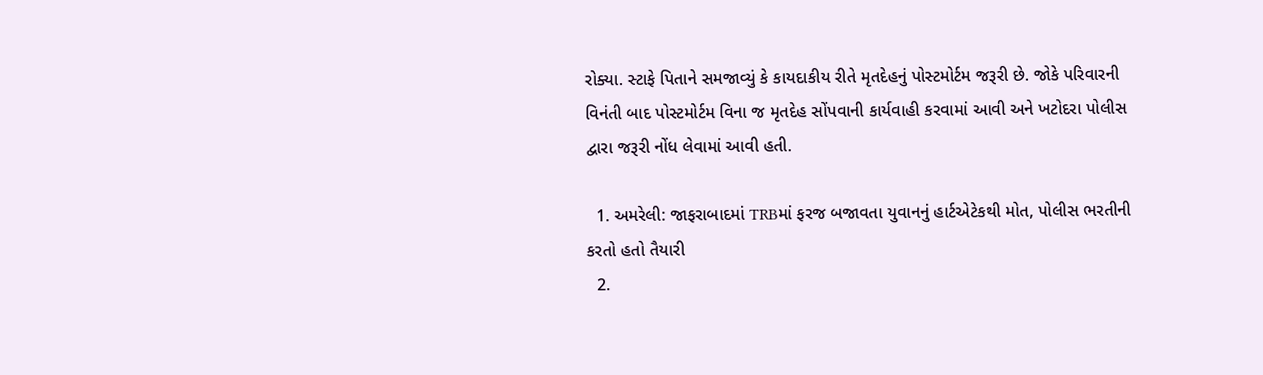રોક્યા. સ્ટાફે પિતાને સમજાવ્યું કે કાયદાકીય રીતે મૃતદેહનું પોસ્ટમોર્ટમ જરૂરી છે. જોકે પરિવારની વિનંતી બાદ પોસ્ટમોર્ટમ વિના જ મૃતદેહ સોંપવાની કાર્યવાહી કરવામાં આવી અને ખટોદરા પોલીસ દ્વારા જરૂરી નોંધ લેવામાં આવી હતી.

  1. અમરેલી: જાફરાબાદમાં TRBમાં ફરજ બજાવતા યુવાનનું હાર્ટએટેકથી મોત, પોલીસ ભરતીની કરતો હતો તૈયારી
  2.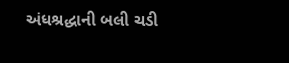અંધશ્રદ્ધાની બલી ચડી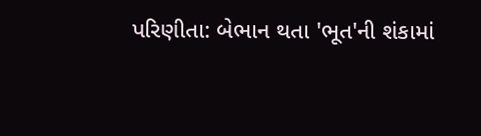પરિણીતા: બેભાન થતા 'ભૂત'ની શંકામાં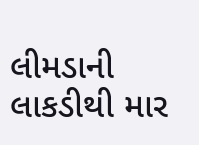લીમડાની લાકડીથી માર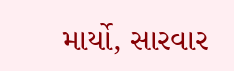માર્યો, સારવાર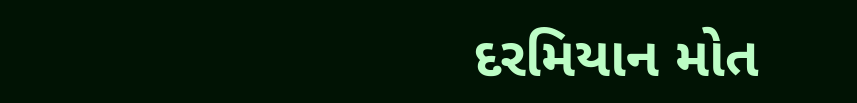દરમિયાન મોત